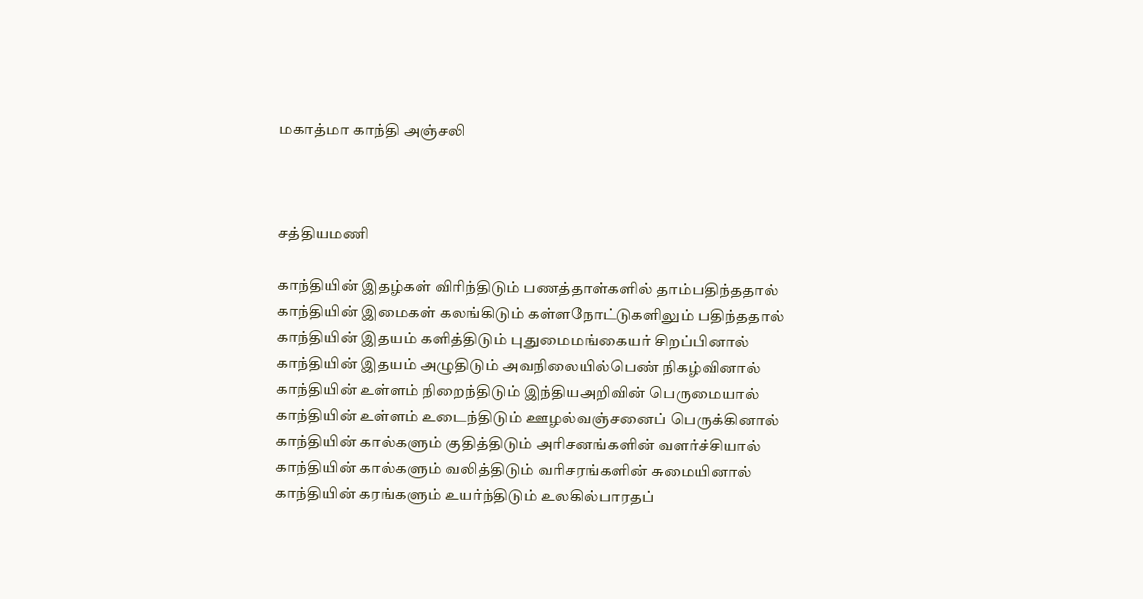மகாத்மா காந்தி அஞ்சலி



சத்தியமணி

காந்தியின் இதழ்கள் விரிந்திடும் பணத்தாள்க‌ளில் தாம்பதிந்ததால்
காந்தியின் இமைகள் கலங்கிடும் கள்ளநோட்டுகளிலும் பதிந்ததால்
காந்தியின் இதயம் களித்திடும் புதுமைமங்கையர் சிறப்பினால்
காந்தியின் இதயம் அழுதிடும் அவநிலையில்பெண் நிகழ்வினால்
காந்தியின் உள்ளம் நிறைந்திடும் இந்தியஅறிவின் பெருமையால்
காந்தியின் உள்ளம் உடைந்திடும் ஊழல்வஞ்சனைப் பெருக்கினால்
காந்தியின் கால்களும் குதித்திடும் அரிசனங்களின் வளர்ச்சியால்
காந்தியின் கால்களும் வலித்திடும் வரிசரங்களின் சுமையினால்
காந்தியின் கரங்களும் உயர்ந்திடும் உலகில்பாரதப்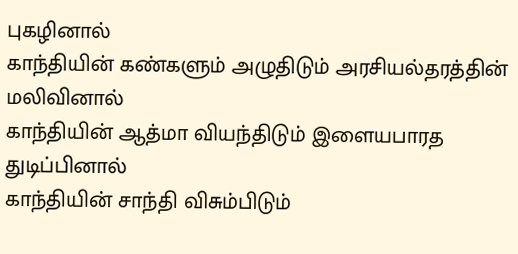புகழினால்
காந்தியின் கண்களும் அழுதிடும் அரசியல்தரத்தின் மலிவினால்
காந்தியின் ஆத்மா வியந்திடும் இளையபாரத துடிப்பினால்
காந்தியின் சாந்தி விசும்பிடும்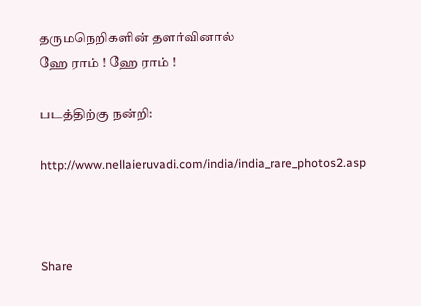தருமநெறிகளின் தளர்வினால்
ஹே ராம் ! ஹே ராம் !

படத்திற்கு நன்றி:

http://www.nellaieruvadi.com/india/india_rare_photos2.asp



Share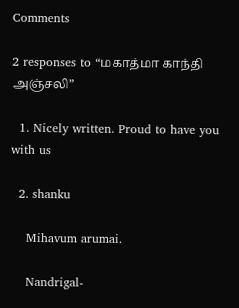Comments

2 responses to “மகாத்மா காந்தி அஞ்சலி”

  1. Nicely written. Proud to have you with us

  2. shanku

    Mihavum arumai.

    Nandrigal-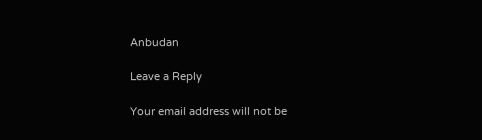Anbudan

Leave a Reply

Your email address will not be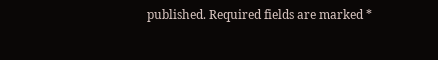published. Required fields are marked *